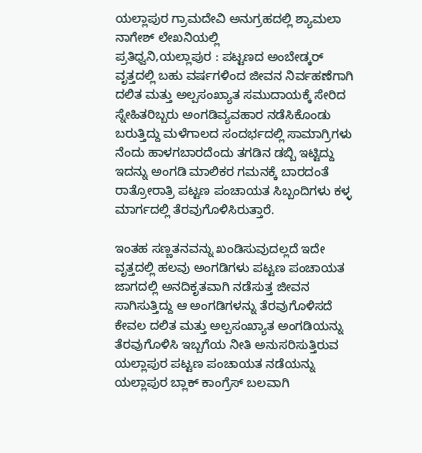ಯಲ್ಲಾಪುರ ಗ್ರಾಮದೇವಿ ಅನುಗ್ರಹದಲ್ಲಿ ಶ್ಯಾಮಲಾ ನಾಗೇಶ್ ಲೇಖನಿಯಲ್ಲಿ
ಪ್ರತಿಧ್ವನಿ,ಯಲ್ಲಾಪುರ : ಪಟ್ಟಣದ ಅಂಬೇಡ್ಕರ್ ವೃತ್ತದಲ್ಲಿ ಬಹು ವರ್ಷಗಳಿಂದ ಜೀವನ ನಿರ್ವಹಣೆಗಾಗಿ ದಲಿತ ಮತ್ತು ಅಲ್ಪಸಂಖ್ಯಾತ ಸಮುದಾಯಕ್ಕೆ ಸೇರಿದ ಸ್ನೇಹಿತರಿಬ್ಬರು ಅಂಗಡಿವ್ಯವಹಾರ ನಡೆಸಿಕೊಂಡು ಬರುತ್ತಿದ್ದು ಮಳೆಗಾಲದ ಸಂದರ್ಭದಲ್ಲಿ ಸಾಮಾಗ್ರಿಗಳು ನೆಂದು ಹಾಳಗಬಾರದೆಂದು ತಗಡಿನ ಡಬ್ಬಿ ಇಟ್ಟಿದ್ದು ಇದನ್ನು ಅಂಗಡಿ ಮಾಲಿಕರ ಗಮನಕ್ಕೆ ಬಾರದಂತೆ ರಾತ್ರೋರಾತ್ರಿ ಪಟ್ಟಣ ಪಂಚಾಯತ ಸಿಬ್ಬಂದಿಗಳು ಕಳ್ಳ ಮಾರ್ಗದಲ್ಲಿ ತೆರವುಗೊಳಿಸಿರುತ್ತಾರೆ.

ಇಂತಹ ಸಣ್ಣತನವನ್ನು ಖಂಡಿಸುವುದಲ್ಲದೆ ಇದೇ ವೃತ್ತದಲ್ಲಿ ಹಲವು ಅಂಗಡಿಗಳು ಪಟ್ಟಣ ಪಂಚಾಯತ ಜಾಗದಲ್ಲಿ ಅನದಿಕೃತವಾಗಿ ನಡೆಸುತ್ತ ಜೀವನ ಸಾಗಿಸುತ್ತಿದ್ದು ಆ ಅಂಗಡಿಗಳನ್ನು ತೆರವುಗೊಳಿಸದೆ ಕೇವಲ ದಲಿತ ಮತ್ತು ಅಲ್ಪಸಂಖ್ಯಾತ ಅಂಗಡಿಯನ್ನು ತೆರವುಗೊಳಿಸಿ ಇಬ್ಬಗೆಯ ನೀತಿ ಅನುಸರಿಸುತ್ತಿರುವ ಯಲ್ಲಾಪುರ ಪಟ್ಟಣ ಪಂಚಾಯತ ನಡೆಯನ್ನು ಯಲ್ಲಾಪುರ ಬ್ಲಾಕ್ ಕಾಂಗ್ರೆಸ್ ಬಲವಾಗಿ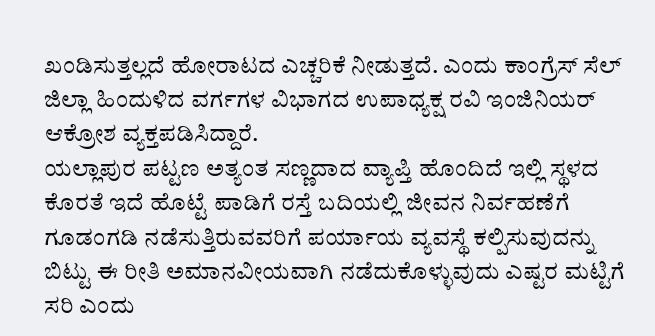ಖಂಡಿಸುತ್ತಲ್ಲದೆ ಹೋರಾಟದ ಎಚ್ಚರಿಕೆ ನೀಡುತ್ತದೆ. ಎಂದು ಕಾಂಗ್ರೆಸ್ ಸೆಲ್ ಜಿಲ್ಲಾ ಹಿಂದುಳಿದ ವರ್ಗಗಳ ವಿಭಾಗದ ಉಪಾಧ್ಯಕ್ಷ ರವಿ ಇಂಜಿನಿಯರ್ ಆಕ್ರೋಶ ವ್ಯಕ್ತಪಡಿಸಿದ್ದಾರೆ.
ಯಲ್ಲಾಪುರ ಪಟ್ಟಣ ಅತ್ಯಂತ ಸಣ್ಣದಾದ ವ್ಯಾಪ್ತಿ ಹೊಂದಿದೆ ಇಲ್ಲಿ ಸ್ಥಳದ ಕೊರತೆ ಇದೆ ಹೊಟ್ಟೆ ಪಾಡಿಗೆ ರಸ್ತೆ ಬದಿಯಲ್ಲಿ ಜೀವನ ನಿರ್ವಹಣೆಗೆ ಗೂಡಂಗಡಿ ನಡೆಸುತ್ತಿರುವವರಿಗೆ ಪರ್ಯಾಯ ವ್ಯವಸ್ಥೆ ಕಲ್ಪಿಸುವುದನ್ನು ಬಿಟ್ಟು ಈ ರೀತಿ ಅಮಾನವೀಯವಾಗಿ ನಡೆದುಕೊಳ್ಳುವುದು ಎಷ್ಟರ ಮಟ್ಟಿಗೆ ಸರಿ ಎಂದು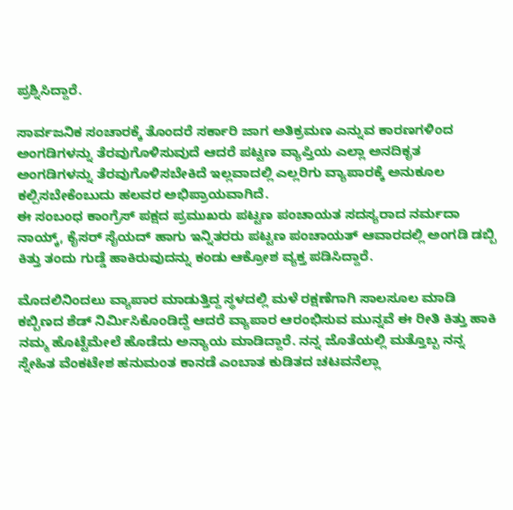ಪ್ರಶ್ನಿಸಿದ್ದಾರೆ.

ಸಾರ್ವಜನಿಕ ಸಂಚಾರಕ್ಕೆ ತೊಂದರೆ ಸರ್ಕಾರಿ ಜಾಗ ಅತಿಕ್ರಮಣ ಎನ್ನುವ ಕಾರಣಗಳಿಂದ ಅಂಗಡಿಗಳನ್ನು ತೆರವುಗೊಳಿಸುವುದೆ ಆದರೆ ಪಟ್ಟಣ ವ್ಯಾಪ್ತಿಯ ಎಲ್ಲಾ ಅನದಿಕೃತ ಅಂಗಡಿಗಳನ್ನು ತೆರವುಗೊಳಿಸಬೇಕಿದೆ ಇಲ್ಲವಾದಲ್ಲಿ ಎಲ್ಲರಿಗು ವ್ಯಾಪಾರಕ್ಕೆ ಅನುಕೂಲ ಕಲ್ಪಿಸಬೇಕೆಂಬುದು ಹಲವರ ಅಭಿಪ್ರಾಯವಾಗಿದೆ.
ಈ ಸಂಬಂಧ ಕಾಂಗ್ರೆಸ್ ಪಕ್ಷದ ಪ್ರಮುಖರು ಪಟ್ಟಣ ಪಂಚಾಯತ ಸದಸ್ಯರಾದ ನರ್ಮದಾ ನಾಯ್ಕ್, ಕೈಸರ್ ಸೈಯದ್ ಹಾಗು ಇನ್ನಿತರರು ಪಟ್ಟಣ ಪಂಚಾಯತ್ ಆವಾರದಲ್ಲಿ ಅಂಗಡಿ ಡಬ್ಬಿ ಕಿತ್ತು ತಂದು ಗುಡ್ಡೆ ಹಾಕಿರುವುದನ್ನು ಕಂಡು ಆಕ್ರೋಶ ವ್ಯಕ್ತ ಪಡಿಸಿದ್ದಾರೆ.

ಮೊದಲಿನಿಂದಲು ವ್ಯಾಪಾರ ಮಾಡುತ್ತಿದ್ದ ಸ್ಥಳದಲ್ಲಿ ಮಳೆ ರಕ್ಷಣೆಗಾಗಿ ಸಾಲಸೂಲ ಮಾಡಿ ಕಬ್ಬಿಣದ ಶೆಡ್ ನಿರ್ಮಿಸಿಕೊಂಡಿದ್ದೆ ಆದರೆ ವ್ಯಾಪಾರ ಆರಂಭಿಸುವ ಮುನ್ನವೆ ಈ ರೀತಿ ಕಿತ್ತು ಹಾಕಿ ನಮ್ಮ ಹೊಟ್ಟೆಮೇಲೆ ಹೊಡೆದು ಅನ್ಯಾಯ ಮಾಡಿದ್ದಾರೆ. ನನ್ನ ಜೊತೆಯಲ್ಲಿ ಮತ್ತೊಬ್ಬ ನನ್ನ ಸ್ನೇಹಿತ ವೆಂಕಟೇಶ ಹನುಮಂತ ಕಾನಡೆ ಎಂಬಾತ ಕುಡಿತದ ಚಟವನೆಲ್ಲಾ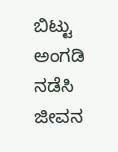ಬಿಟ್ಟು ಅಂಗಡಿ ನಡೆಸಿ ಜೀವನ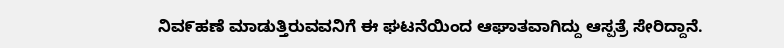ನಿವ೯ಹಣೆ ಮಾಡುತ್ತಿರುವವನಿಗೆ ಈ ಘಟನೆಯಿಂದ ಆಘಾತವಾಗಿದ್ದು ಆಸ್ಪತ್ರೆ ಸೇರಿದ್ದಾನೆ.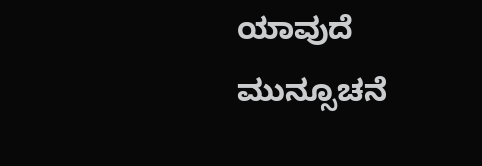ಯಾವುದೆ ಮುನ್ಸೂಚನೆ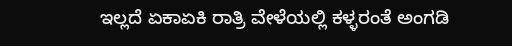ಇಲ್ಲದೆ ಏಕಾಏಕಿ ರಾತ್ರಿ ವೇಳೆಯಲ್ಲಿ ಕಳ್ಳರಂತೆ ಅಂಗಡಿ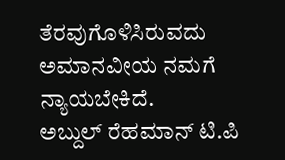ತೆರವುಗೊಳಿಸಿರುವದು ಅಮಾನವೀಯ ನಮಗೆ ನ್ಯಾಯಬೇಕಿದೆ.
ಅಬ್ದುಲ್ ರೆಹಮಾನ್ ಟಿ.ಪಿ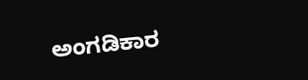ಅಂಗಡಿಕಾರ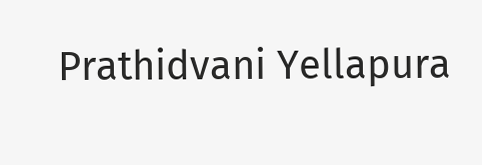Prathidvani Yellapura